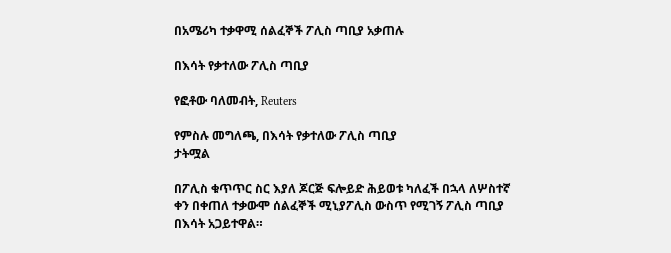በአሜሪካ ተቃዋሚ ሰልፈኞች ፖሊስ ጣቢያ አቃጠሉ

በእሳት የቃተለው ፖሊስ ጣቢያ

የፎቶው ባለመብት, Reuters

የምስሉ መግለጫ, በእሳት የቃተለው ፖሊስ ጣቢያ
ታትሟል

በፖሊስ ቁጥጥር ስር እያለ ጆርጅ ፍሎይድ ሕይወቱ ካለፈች በኋላ ለሦስተኛ ቀን በቀጠለ ተቃውሞ ሰልፈኞች ሚኒያፖሊስ ውስጥ የሚገኝ ፖሊስ ጣቢያ በእሳት አጋይተዋል።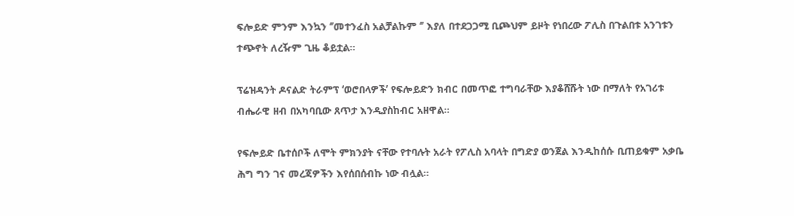ፍሎይድ ምንም እንኳን ‘’መተንፈስ አልቻልኩም ‘’ እያለ በተደጋጋሚ ቢጮህም ይዞት የነበረው ፖሊስ በጉልበቱ አንገቱን ተጭኖት ለረዥም ጊዜ ቆይቷል።

ፕሬዝዳንት ዶናልድ ትራምፕ ‘ወሮበላዎች’ የፍሎይድን ክብር በመጥፎ ተግባራቸው እያቆሸሹት ነው በማለት የአገሪቱ ብሔራዊ ዘብ በአካባቢው ጸጥታ እንዲያስከብር አዘዋል።

የፍሎይድ ቤተሰቦች ለሞት ምክንያት ናቸው የተባሉት አራት የፖሊስ አባላት በግድያ ወንጀል እንዲከሰሱ ቢጠይቁም አቃቤ ሕግ ግን ገና መረጃዎችን እየሰበሰብኩ ነው ብሏል።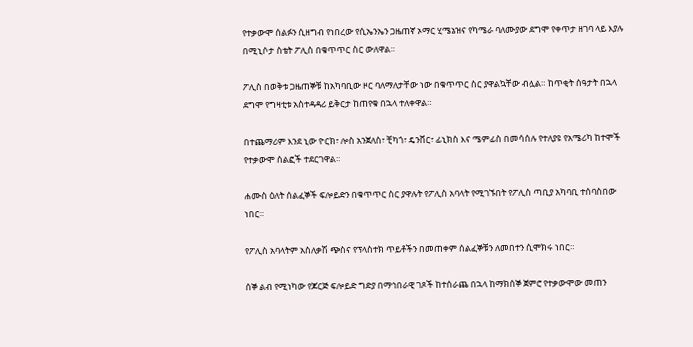የተቃውሞ ሰልፉን ሲዘግብ የነበረው የሲኤንኤን ጋዜጠኛ ኦማር ሂሜኔዝና የካሜራ ባለሙያው ደግሞ የቀጥታ ዘገባ ላይ እያሉ በሚኒሶታ ስቴት ፖሊስ በቁጥጥር ስር ውለዋል።

ፖሊስ በወቅቱ ጋዜጠኞቹ ከአካባቢው ዞር ባለማለታቸው ነው በቁጥጥር ስር ያዋልኳቸው ብሏል። ከጥቂት ሰዓታት በኋላ ደግሞ የግዛቲቱ አስተዳዳሪ ይቅርታ ከጠየቁ በኋላ ተለቀዋል።

በተጨማሪም እንደ ኒው ዮርክ፣ ሎስ አንጀለስ፣ ቺካጎ፣ ዴንቨር፣ ፊኒክስ እና ሜምፊስ በመሳሰሉ የተለያዩ የአሜሪካ ከተሞች የተቃውሞ ሰልፎች ተደርገዋል።

ሐሙስ ዕለት ሰልፈኞች ፍሎይድን በቁጥጥር ስር ያዋሉት የፖሊስ አባላት የሚገኙበት የፖሊስ ጣቢያ አካባቢ ተሰባስበው ነበር።

የፖሊስ አባላትም አስለቃሽ ጭስና የፕላስተክ ጥይቶችን በመጠቀም ሰልፈኞቹን ለመበተን ሲሞክሩ ነበር።

ሰኞ ልብ የሚነካው የጆርጅ ፍሎይድ ግድያ በማኅበራዊ ገጾች ከተሰራጨ በኋላ ከማክሰኞ ጀምሮ የተቃውሞው መጠን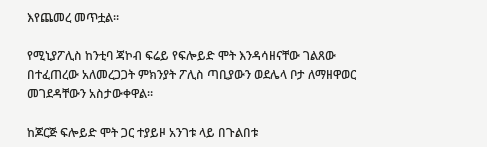እየጨመረ መጥቷል።

የሚኒያፖሊስ ከንቲባ ጃኮብ ፍሬይ የፍሎይድ ሞት እንዳሳዘናቸው ገልጸው በተፈጠረው አለመረጋጋት ምክንያት ፖሊስ ጣቢያውን ወደሌላ ቦታ ለማዘዋወር መገደዳቸውን አስታውቀዋል።

ከጆርጅ ፍሎይድ ሞት ጋር ተያይዞ አንገቱ ላይ በጉልበቱ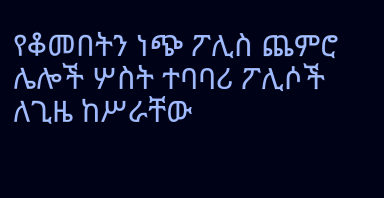የቆመበትን ነጭ ፖሊስ ጨምሮ ሌሎች ሦስት ተባባሪ ፖሊሶች ለጊዜ ከሥራቸው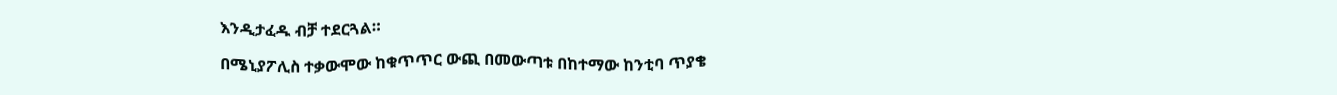እንዲታፈዱ ብቻ ተደርጓል።

በሜኒያፖሊስ ተቃውሞው ከቁጥጥር ውጪ በመውጣቱ በከተማው ከንቲባ ጥያቄ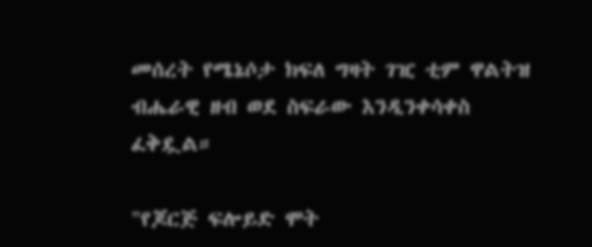መሰረት የሜኔሶታ ክፍለ ግዛት ገዢ ቲም ዋልትዝ ብሔራዊ ዘብ ወደ ስፍራው እንዲንቀሳቀስ ፈቅዷል።

"የጆርጅ ፍሎይድ ሞት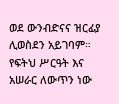ወደ ውንብድናና ዝርፊያ ሊወስደን አይገባም። የፍትህ ሥርዓት እና አሠራር ለውጥን ነው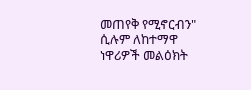መጠየቅ የሚኖርብን" ሲሉም ለከተማዋ ነዋሪዎች መልዕክት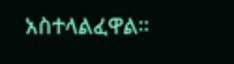አስተላልፈዋል።